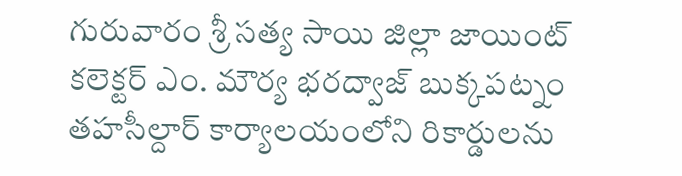గురువారం శ్రీ సత్య సాయి జిల్లా జాయింట్ కలెక్టర్ ఎం. మౌర్య భరద్వాజ్ బుక్కపట్నం తహసీల్దార్ కార్యాలయంలోని రికార్డులను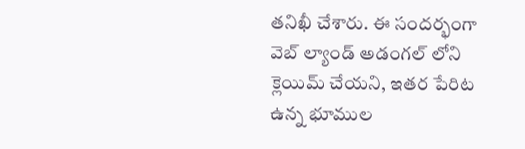తనిఖీ చేశారు. ఈ సందర్భంగా వెబ్ ల్యాండ్ అడంగల్ లోని క్లెయిమ్ చేయని, ఇతర పేరిట ఉన్న భూముల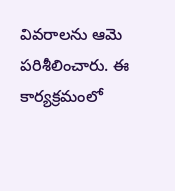వివరాలను ఆమె పరిశీలించారు. ఈ కార్యక్రమంలో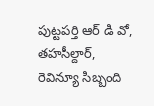పుట్టపర్తి ఆర్ డి వో, తహసీల్దార్, రెవిన్యూ సిబ్బంది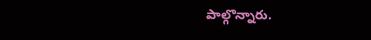పాల్గొన్నారు.